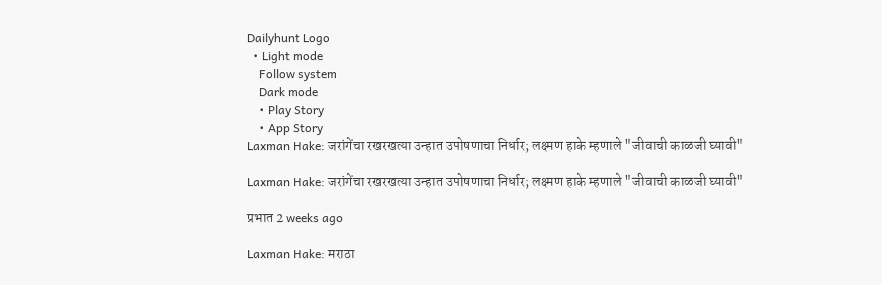Dailyhunt Logo
  • Light mode
    Follow system
    Dark mode
    • Play Story
    • App Story
Laxman Hake: जरांगेंचा रखरखत्या उन्हात उपोषणाचा निर्धार; लक्ष्मण हाके म्हणाले "जीवाची काळजी घ्यावी"

Laxman Hake: जरांगेंचा रखरखत्या उन्हात उपोषणाचा निर्धार; लक्ष्मण हाके म्हणाले "जीवाची काळजी घ्यावी"

प्रभात 2 weeks ago

Laxman Hake: मराठा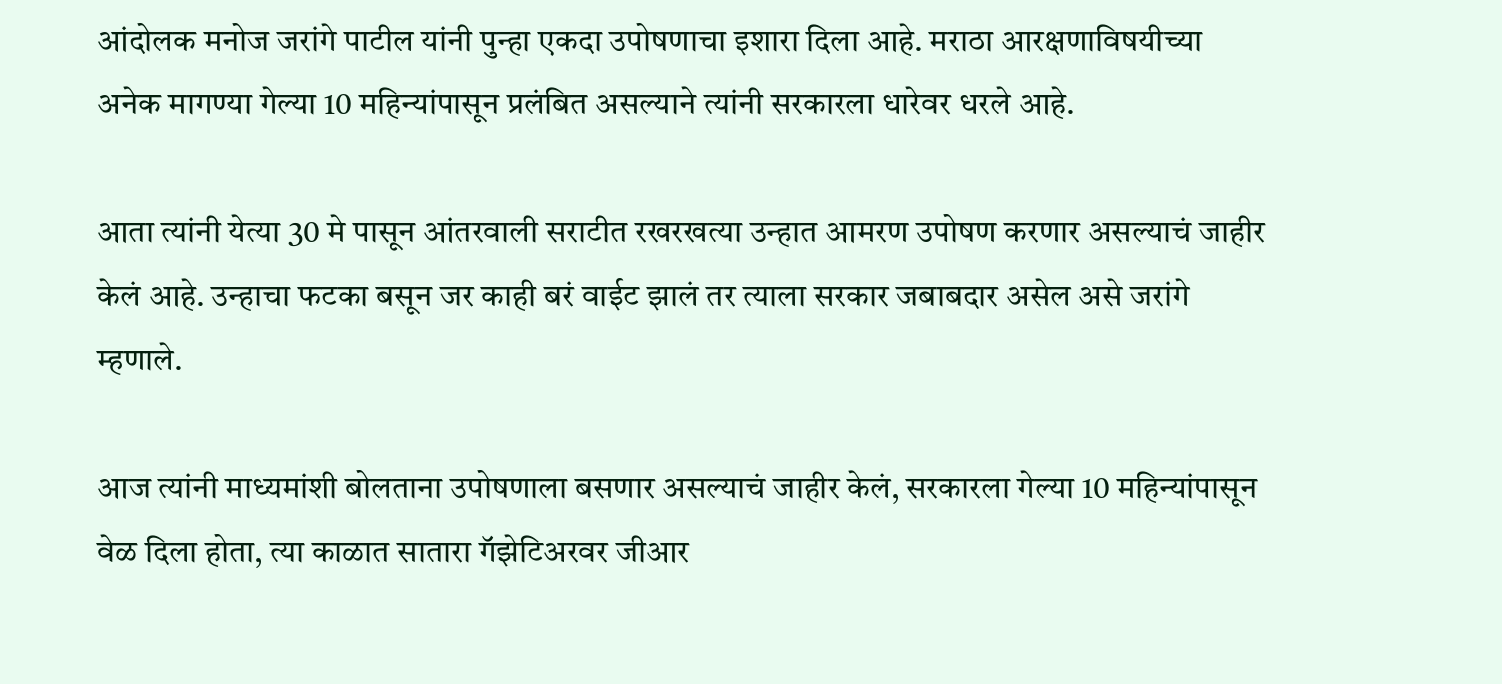आंदोलक मनोज जरांगे पाटील यांनी पुन्हा एकदा उपोषणाचा इशारा दिला आहे. मराठा आरक्षणाविषयीच्या अनेक मागण्या गेल्या 10 महिन्यांपासून प्रलंबित असल्याने त्यांनी सरकारला धारेवर धरले आहे.

आता त्यांनी येत्या 30 मे पासून आंतरवाली सराटीत रखरखत्या उन्हात आमरण उपोषण करणार असल्याचं जाहीर केलं आहे. उन्हाचा फटका बसून जर काही बरं वाईट झालं तर त्याला सरकार जबाबदार असेल असे जरांगे म्हणाले.

आज त्यांनी माध्यमांशी बोलताना उपोषणाला बसणार असल्याचं जाहीर केलं, सरकारला गेल्या 10 महिन्यांपासून वेळ दिला होता, त्या काळात सातारा गॅझेटिअरवर जीआर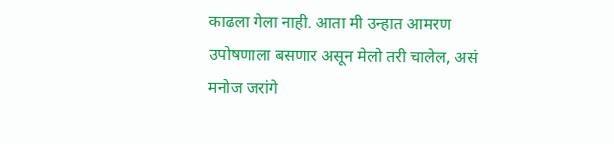काढला गेला नाही. आता मी उन्हात आमरण उपोषणाला बसणार असून मेलो तरी चालेल, असं मनोज जरांगे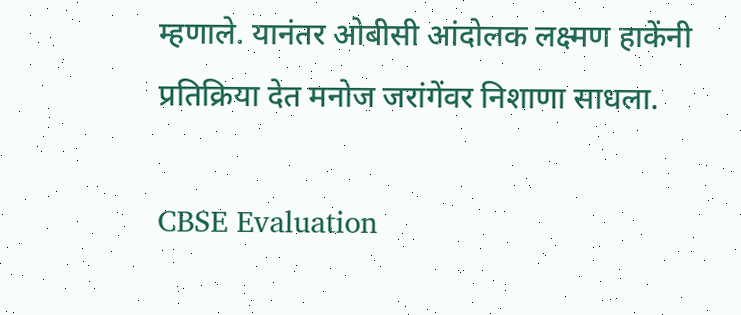म्हणाले. यानंतर ओबीसी आंदोलक लक्ष्मण हाकेंनी प्रतिक्रिया देत मनोज जरांगेंवर निशाणा साधला.

CBSE Evaluation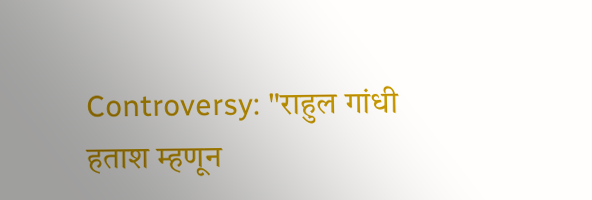Controversy: "राहुल गांधी हताश म्हणून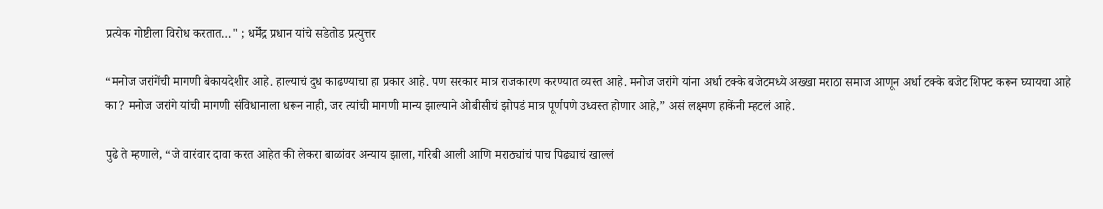प्रत्येक गोष्टीला विरोध करतात…" ; धर्मेंद्र प्रधान यांचे सडेतोड प्रत्युत्तर

“मनोज जरांगेंची मागणी बेकायदेशीर आहे. हाल्याचं दुध काढण्याचा हा प्रकार आहे. पण सरकार मात्र राजकारण करण्यात व्यस्त आहे. मनोज जरांगे यांना अर्धा टक्के बजेटमध्ये अख्खा मराठा समाज आणून अर्धा टक्के बजेट शिफ्ट करून घ्यायचा आहे का? मनोज जरांगे यांची मागणी संविधानाला धरून नाही, जर त्यांची मागणी मान्य झाल्याने ओबीसीचं झोपडं मात्र पूर्णपणे उध्वस्त होणार आहे,” असं लक्ष्मण हाकेंनी म्हटलं आहे.

पुढे ते म्हणाले, “जे वारंवार दावा करत आहेत की लेकरा बाळांवर अन्याय झाला, गरिबी आली आणि मराठ्यांचं पाच पिढ्याचं खाल्लं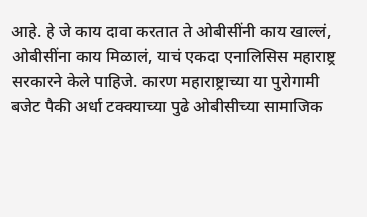आहे. हे जे काय दावा करतात ते ओबीसींनी काय खाल्लं, ओबीसींना काय मिळालं, याचं एकदा एनालिसिस महाराष्ट्र सरकारने केले पाहिजे. कारण महाराष्ट्राच्या या पुरोगामी बजेट पैकी अर्धा टक्क्याच्या पुढे ओबीसीच्या सामाजिक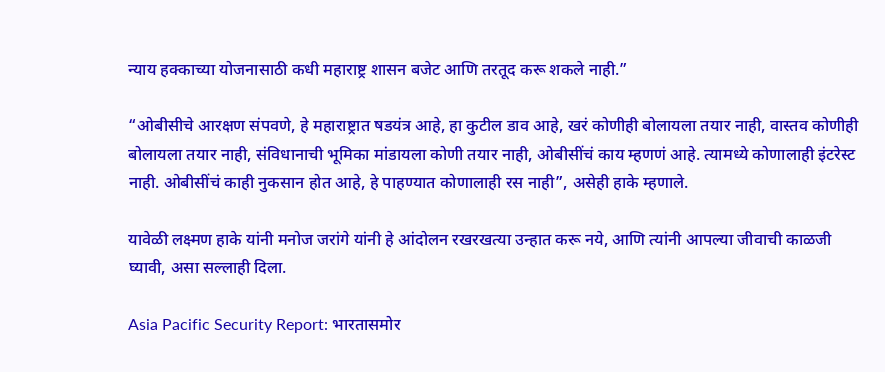न्याय हक्काच्या योजनासाठी कधी महाराष्ट्र शासन बजेट आणि तरतूद करू शकले नाही.”

“ओबीसीचे आरक्षण संपवणे, हे महाराष्ट्रात षडयंत्र आहे, हा कुटील डाव आहे, खरं कोणीही बोलायला तयार नाही, वास्तव कोणीही बोलायला तयार नाही, संविधानाची भूमिका मांडायला कोणी तयार नाही, ओबीसींचं काय म्हणणं आहे. त्यामध्ये कोणालाही इंटरेस्ट नाही. ओबीसींचं काही नुकसान होत आहे, हे पाहण्यात कोणालाही रस नाही”, असेही हाके म्हणाले.

यावेळी लक्ष्मण हाके यांनी मनोज जरांगे यांनी हे आंदोलन रखरखत्या उन्हात करू नये, आणि त्यांनी आपल्या जीवाची काळजी घ्यावी, असा सल्लाही दिला.

Asia Pacific Security Report: भारतासमोर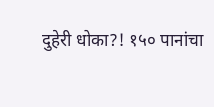दुहेरी धोका?! १५० पानांचा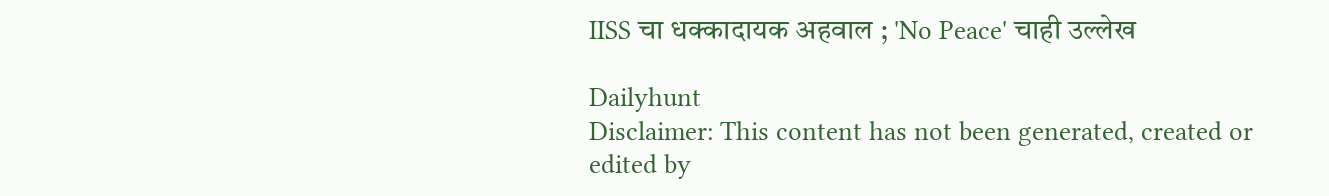IISS चा धक्कादायक अहवाल ; 'No Peace' चाही उल्लेख

Dailyhunt
Disclaimer: This content has not been generated, created or edited by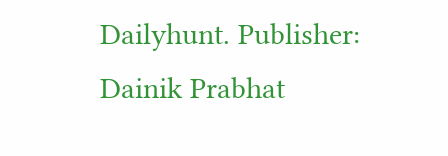Dailyhunt. Publisher: Dainik Prabhat